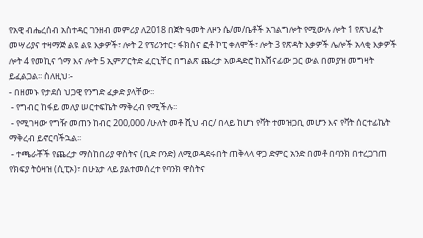የአዊ ብሔረሰብ አስተዳር ገንዘብ መምሪያ ለ2018 በጀት ዓመት ለዞን ሴ/መ/ቤቶች አገልግሎት የሚውሉ ሎት 1 የጽህፈት መሣሪያና ተዛማጅ ልዩ ልዩ እቃዎች፣ ሎት 2 የፕሪንተር፣ ፋክስና ፎቶ ኮፒ ቀለሞች፣ ሎት 3 የጽዳት እቃዎች ሌሎች አላቂ እቃዎች ሎት 4 የመኪና ጎማ እና ሎት 5 ኢምፖርትድ ፈርኒቸር በግልጽ ጨረታ አወዳድሮ ከአሸናፊው ጋር ውል በመያዝ መግዛት ይፈልጋል፡፡ ስለዚህ፡-
- በዘመኑ የታደሰ ህጋዊ የንግድ ፈቃድ ያላቸው፡፡
 - የግብር ከፋይ መለያ ሠርተፍኬት ማቅረብ የሚችሉ፡፡
 - የሚገዛው የግዥ መጠን ከብር 200,000 /ሁለት መቶ ሺህ ብር/ በላይ ከሆነ የቫት ተመዝጋቢ መሆን እና የቫት ሰርተፊኬት ማቅረብ ይኖርባችኋል፡፡
 - ተጫራቾች የጨረታ ማስከበሪያ ዋስትና (ቢድ ቦንድ) ለሚወዳደሩበት ጠቅላላ ዋጋ ድምር አንድ በመቶ በባንክ በተረጋገጠ የክፍያ ትዕዛዝ (ሲፒኦ)፣ በሁኔታ ላይ ያልተመሰረተ የባንክ ዋስትና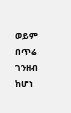ወይም በጥሬ ገንዘብ ከሆነ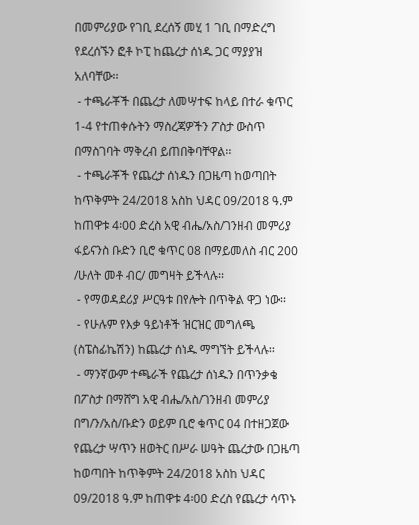በመምሪያው የገቢ ደረሰኝ መሂ 1 ገቢ በማድረግ የደረሰኙን ፎቶ ኮፒ ከጨረታ ሰነዱ ጋር ማያያዝ አለባቸው፡፡
 - ተጫራቾች በጨረታ ለመሣተፍ ከላይ በተራ ቁጥር 1-4 የተጠቀሱትን ማስረጃዎችን ፖስታ ውስጥ በማስገባት ማቅረብ ይጠበቅባቸዋል፡፡
 - ተጫራቾች የጨረታ ሰነዱን በጋዜጣ ከወጣበት ከጥቅምት 24/2018 አስከ ህዳር 09/2018 ዓ.ም ከጠዋቱ 4፡00 ድረስ አዊ ብሔ/አስ/ገንዘብ መምሪያ ፋይናንስ ቡድን ቢሮ ቁጥር 08 በማይመለስ ብር 200 /ሁለት መቶ ብር/ መግዛት ይችላሉ፡፡
 - የማወዳደሪያ ሥርዓቱ በየሎት በጥቅል ዋጋ ነው፡፡
 - የሁሉም የእቃ ዓይነቶች ዝርዝር መግለጫ (ስፔስፊኬሽን) ከጨረታ ሰነዱ ማግኘት ይችላሉ፡፡
 - ማንኛውም ተጫራች የጨረታ ሰነዱን በጥንቃቄ በፖስታ በማሸግ አዊ ብሔ/አስ/ገንዘብ መምሪያ በግ/ን/አስ/ቡድን ወይም ቢሮ ቁጥር 04 በተዘጋጀው የጨረታ ሣጥን ዘወትር በሥራ ሠዓት ጨረታው በጋዜጣ ከወጣበት ከጥቅምት 24/2018 አስከ ህዳር 09/2018 ዓ.ም ከጠዋቱ 4፡00 ድረስ የጨረታ ሳጥኑ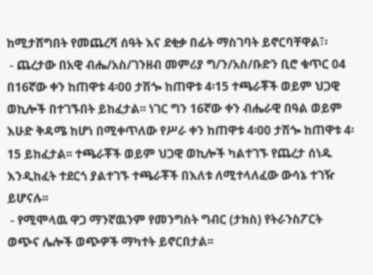ከሚታሸግበት የመጨረሻ ሰዓት እና ደቂቃ በፊት ማስገባት ይኖርባቸዋል፣፡
 - ጨረታው በአዊ ብሔ/አስ/ገንዘብ መምሪያ ግ/ን/አስ/ቡድን ቢሮ ቁጥር 04 በ16ኛው ቀን ከጠዋቱ 4፡00 ታሽጐ ከጠዋቱ 4፡15 ተጫራቾች ወይም ህጋዊ ወኪሎች በተገኙበት ይከፈታል፡፡ ነገር ግን 16ኛው ቀን ብሔራዊ በዓል ወይም እሁድ ቅዳሜ ከሆነ በሚቀጥለው የሥራ ቀን ከጠዋቱ 4፡00 ታሽጐ ከጠዋቱ 4፡15 ይከፈታል፡፡ ተጫራቾች ወይም ህጋዊ ወኪሎች ካልተገኙ የጨረታ ሰነዱ እንዲከፈት ተደርጎ ያልተገኙ ተጫራቾች በእለቱ ለሚተላለፈው ውሳኔ ተገዥ ይሆናሉ፡፡
 - የሚሞላዉ ዋጋ ማንኛዉንም የመንግስት ግብር (ታክስ) የትራንስፖርት ወጭና ሌሎች ወጭዎች ማካተት ይኖርበታል፡፡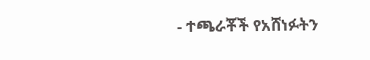- ተጫራቾች የአሸነፉትን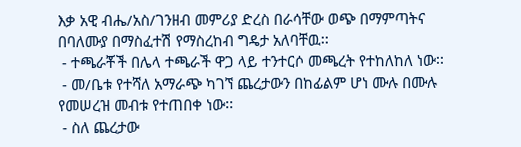እቃ አዊ ብሔ/አስ/ገንዘብ መምሪያ ድረስ በራሳቸው ወጭ በማምጣትና በባለሙያ በማስፈተሽ የማስረከብ ግዴታ አለባቸዉ፡፡
 - ተጫራቾች በሌላ ተጫራች ዋጋ ላይ ተንተርሶ መጫረት የተከለከለ ነው፡፡
 - መ/ቤቱ የተሻለ አማራጭ ካገኘ ጨረታውን በከፊልም ሆነ ሙሉ በሙሉ የመሠረዝ መብቱ የተጠበቀ ነው፡፡
 - ስለ ጨረታው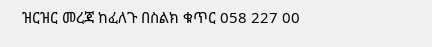ዝርዝር መረጃ ከፈለጉ በስልክ ቁጥር 058 227 00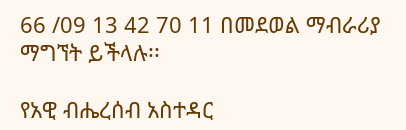66 /09 13 42 70 11 በመደወል ማብራሪያ ማግኘት ይችላሉ፡፡

የአዊ ብሔረሰብ አስተዳር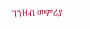ገንዘብ መምሪያ